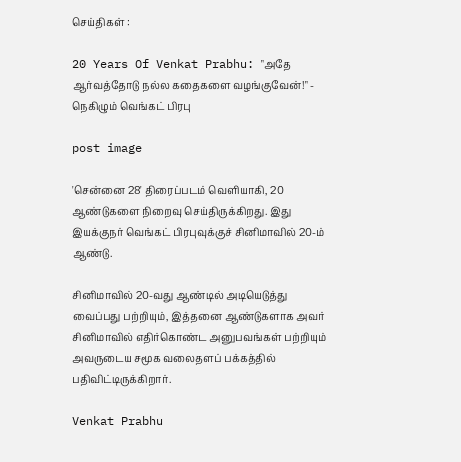செய்திகள் :

20 Years Of Venkat Prabhu: "அதே ஆர்வத்தோடு நல்ல கதைகளை வழங்குவேன்!" - நெகிழும் வெங்கட் பிரபு

post image

'சென்னை 28' திரைப்படம் வெளியாகி, 20 ஆண்டுகளை நிறைவு செய்திருக்கிறது. இது இயக்குநர் வெங்கட் பிரபுவுக்குச் சினிமாவில் 20-ம் ஆண்டு.

சினிமாவில் 20-வது ஆண்டில் அடியெடுத்து வைப்பது பற்றியும், இத்தனை ஆண்டுகளாக அவர் சினிமாவில் எதிர்கொண்ட அனுபவங்கள் பற்றியும் அவருடைய சமூக வலைதளப் பக்கத்தில் பதிவிட்டிருக்கிறார்.

Venkat Prabhu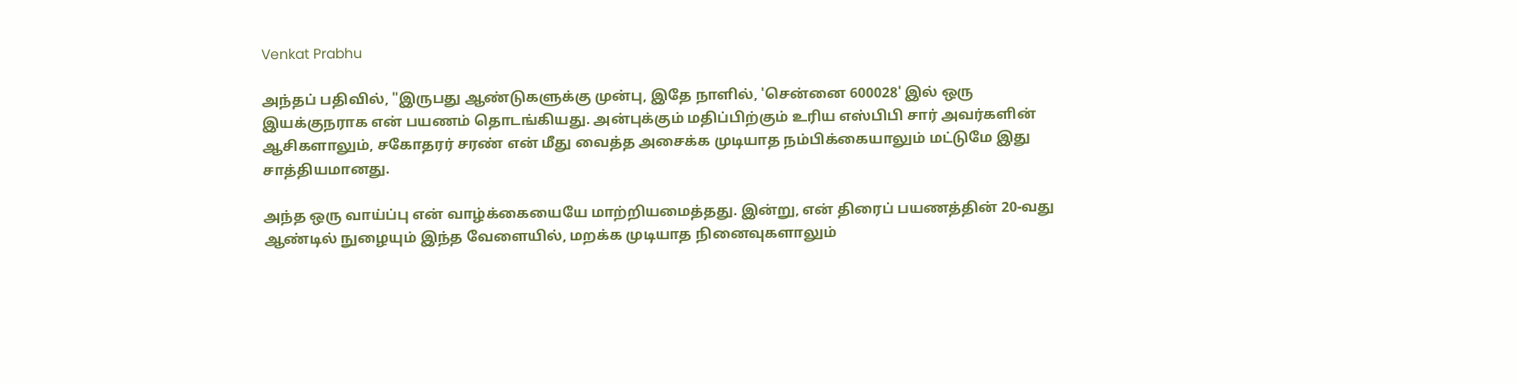Venkat Prabhu

அந்தப் பதிவில், "இருபது ஆண்டுகளுக்கு முன்பு, இதே நாளில், 'சென்னை 600028' இல் ஒரு இயக்குநராக என் பயணம் தொடங்கியது. அன்புக்கும் மதிப்பிற்கும் உரிய எஸ்பிபி சார் அவர்களின் ஆசிகளாலும், சகோதரர் சரண் என் மீது வைத்த அசைக்க முடியாத நம்பிக்கையாலும் மட்டுமே இது சாத்தியமானது.

அந்த ஒரு வாய்ப்பு என் வாழ்க்கையையே மாற்றியமைத்தது. இன்று, என் திரைப் பயணத்தின் 20-வது ஆண்டில் நுழையும் இந்த வேளையில், மறக்க முடியாத நினைவுகளாலும்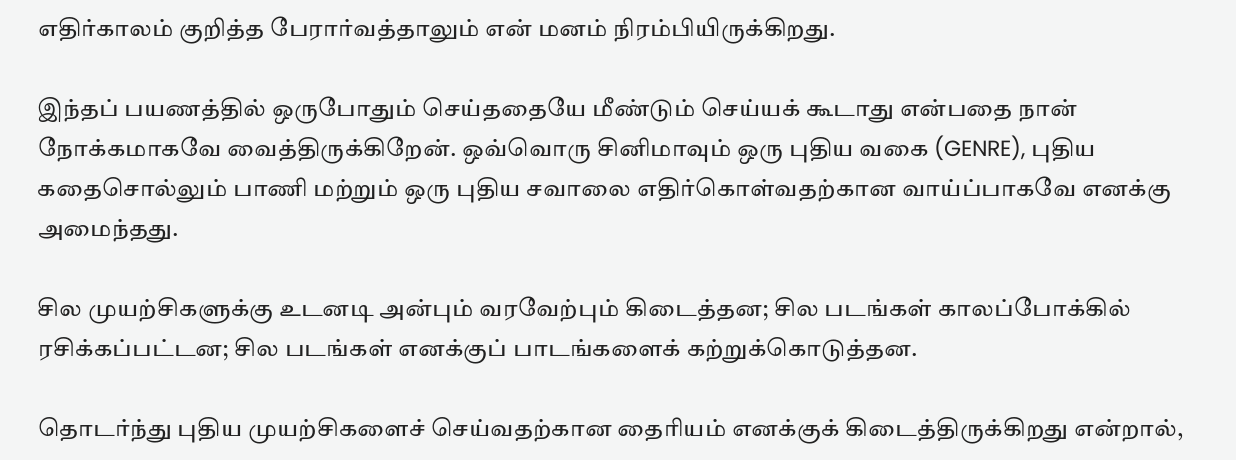எதிர்காலம் குறித்த பேரார்வத்தாலும் என் மனம் நிரம்பியிருக்கிறது.

இந்தப் பயணத்தில் ஒருபோதும் செய்ததையே மீண்டும் செய்யக் கூடாது என்பதை நான் நோக்கமாகவே வைத்திருக்கிறேன். ஒவ்வொரு சினிமாவும் ஒரு புதிய வகை (GENRE), புதிய கதைசொல்லும் பாணி மற்றும் ஒரு புதிய சவாலை எதிர்கொள்வதற்கான வாய்ப்பாகவே எனக்கு அமைந்தது.

சில முயற்சிகளுக்கு உடனடி அன்பும் வரவேற்பும் கிடைத்தன; சில படங்கள் காலப்போக்கில் ரசிக்கப்பட்டன; சில படங்கள் எனக்குப் பாடங்களைக் கற்றுக்கொடுத்தன.

தொடர்ந்து புதிய முயற்சிகளைச் செய்வதற்கான தைரியம் எனக்குக் கிடைத்திருக்கிறது என்றால்,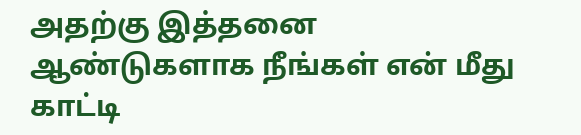அதற்கு இத்தனை ஆண்டுகளாக நீங்கள் என் மீது காட்டி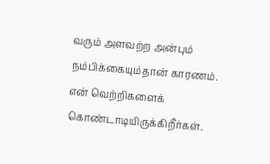வரும் அளவற்ற அன்பும் நம்பிக்கையும்தான் காரணம். என் வெற்றிகளைக் கொண்டாடியிருக்கிறீர்கள்.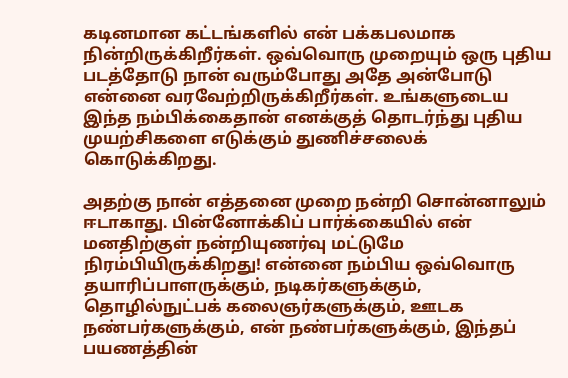கடினமான கட்டங்களில் என் பக்கபலமாக நின்றிருக்கிறீர்கள். ஒவ்வொரு முறையும் ஒரு புதிய படத்தோடு நான் வரும்போது அதே அன்போடு என்னை வரவேற்றிருக்கிறீர்கள். உங்களுடைய இந்த நம்பிக்கைதான் எனக்குத் தொடர்ந்து புதிய முயற்சிகளை எடுக்கும் துணிச்சலைக் கொடுக்கிறது.

அதற்கு நான் எத்தனை முறை நன்றி சொன்னாலும் ஈடாகாது. பின்னோக்கிப் பார்க்கையில் என் மனதிற்குள் நன்றியுணர்வு மட்டுமே நிரம்பியிருக்கிறது! என்னை நம்பிய ஒவ்வொரு தயாரிப்பாளருக்கும், நடிகர்களுக்கும், தொழில்நுட்பக் கலைஞர்களுக்கும், ஊடக நண்பர்களுக்கும், என் நண்பர்களுக்கும், இந்தப் பயணத்தின்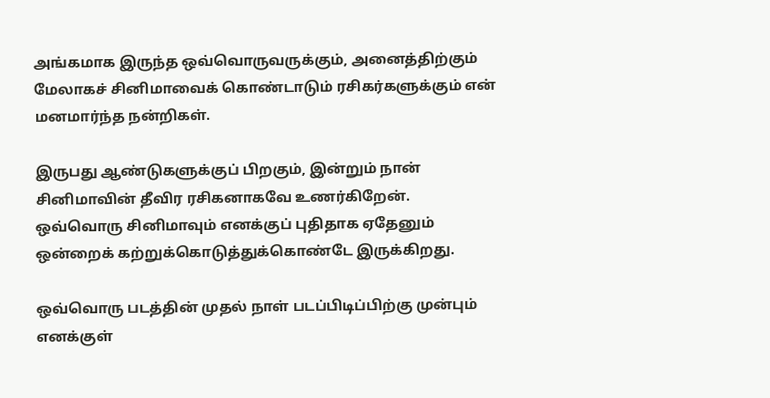அங்கமாக இருந்த ஒவ்வொருவருக்கும், அனைத்திற்கும் மேலாகச் சினிமாவைக் கொண்டாடும் ரசிகர்களுக்கும் என் மனமார்ந்த நன்றிகள்.

இருபது ஆண்டுகளுக்குப் பிறகும், இன்றும் நான் சினிமாவின் தீவிர ரசிகனாகவே உணர்கிறேன். ஒவ்வொரு சினிமாவும் எனக்குப் புதிதாக ஏதேனும் ஒன்றைக் கற்றுக்கொடுத்துக்கொண்டே இருக்கிறது.

ஒவ்வொரு படத்தின் முதல் நாள் படப்பிடிப்பிற்கு முன்பும் எனக்குள்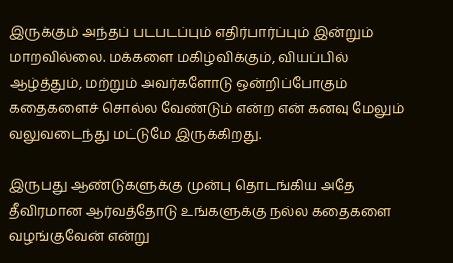இருக்கும் அந்தப் படபடப்பும் எதிர்பார்ப்பும் இன்றும் மாறவில்லை. மக்களை மகிழ்விக்கும், வியப்பில் ஆழ்த்தும், மற்றும் அவர்களோடு ஒன்றிப்போகும் கதைகளைச் சொல்ல வேண்டும் என்ற என் கனவு மேலும் வலுவடைந்து மட்டுமே இருக்கிறது.

இருபது ஆண்டுகளுக்கு முன்பு தொடங்கிய அதே தீவிரமான ஆர்வத்தோடு உங்களுக்கு நல்ல கதைகளை வழங்குவேன் என்று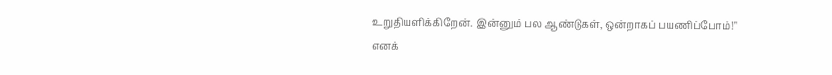உறுதியளிக்கிறேன். இன்னும் பல ஆண்டுகள், ஒன்றாகப் பயணிப்போம்!" எனக்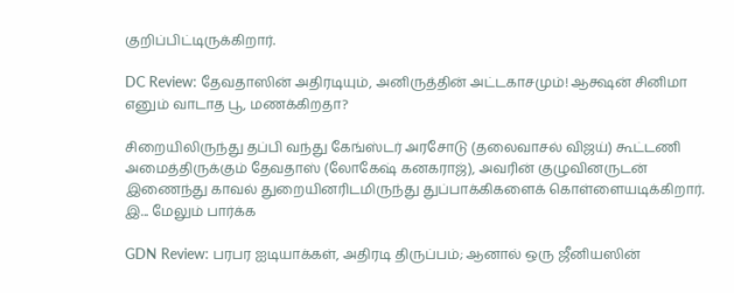குறிப்பிட்டிருக்கிறார்.

DC Review: தேவதாஸின் அதிரடியும், அனிருத்தின் அட்டகாசமும்! ஆக்ஷன் சினிமா எனும் வாடாத பூ, மணக்கிறதா?

சிறையிலிருந்து தப்பி வந்து கேங்ஸ்டர் அரசோடு (தலைவாசல் விஜய்) கூட்டணி அமைத்திருக்கும் தேவதாஸ் (லோகேஷ் கனகராஜ்), அவரின் குழுவினருடன் இணைந்து காவல் துறையினரிடமிருந்து துப்பாக்கிகளைக் கொள்ளையடிக்கிறார். இ... மேலும் பார்க்க

GDN Review: பரபர ஐடியாக்கள், அதிரடி திருப்பம்; ஆனால் ஒரு ஜீனியஸின்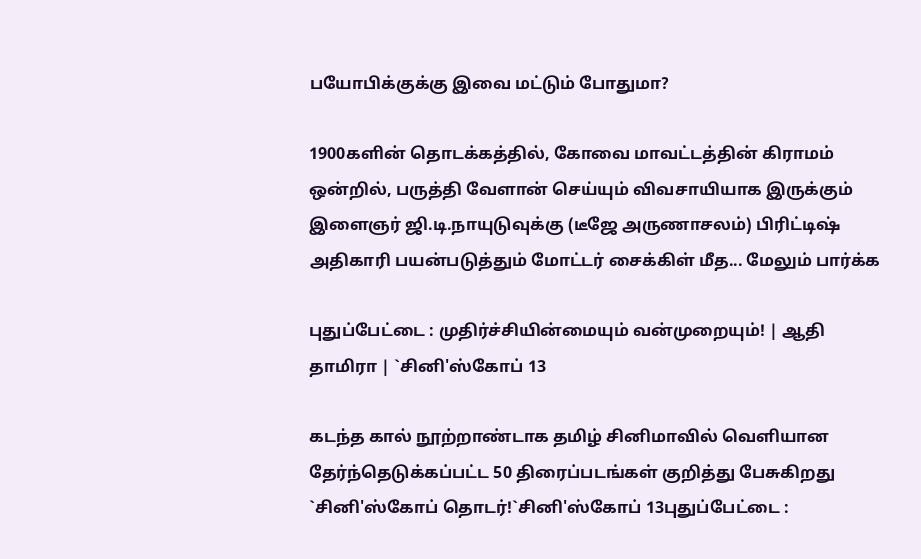பயோபிக்குக்கு இவை மட்டும் போதுமா?

1900களின் தொடக்கத்தில், கோவை மாவட்டத்தின் கிராமம் ஒன்றில், பருத்தி வேளான் செய்யும் விவசாயியாக இருக்கும் இளைஞர் ஜி.டி.நாயுடுவுக்கு (டீஜே அருணாசலம்) பிரிட்டிஷ் அதிகாரி பயன்படுத்தும் மோட்டர் சைக்கிள் மீத... மேலும் பார்க்க

புதுப்பேட்டை : முதிர்ச்சியின்மையும் வன்முறையும்! | ஆதி தாமிரா | `சினி'ஸ்கோப் 13

கடந்த கால் நூற்றாண்டாக தமிழ் சினிமாவில் வெளியான தேர்ந்தெடுக்கப்பட்ட 50 திரைப்படங்கள் குறித்து பேசுகிறது `சினி'ஸ்கோப் தொடர்!`சினி'ஸ்கோப் 13புதுப்பேட்டை :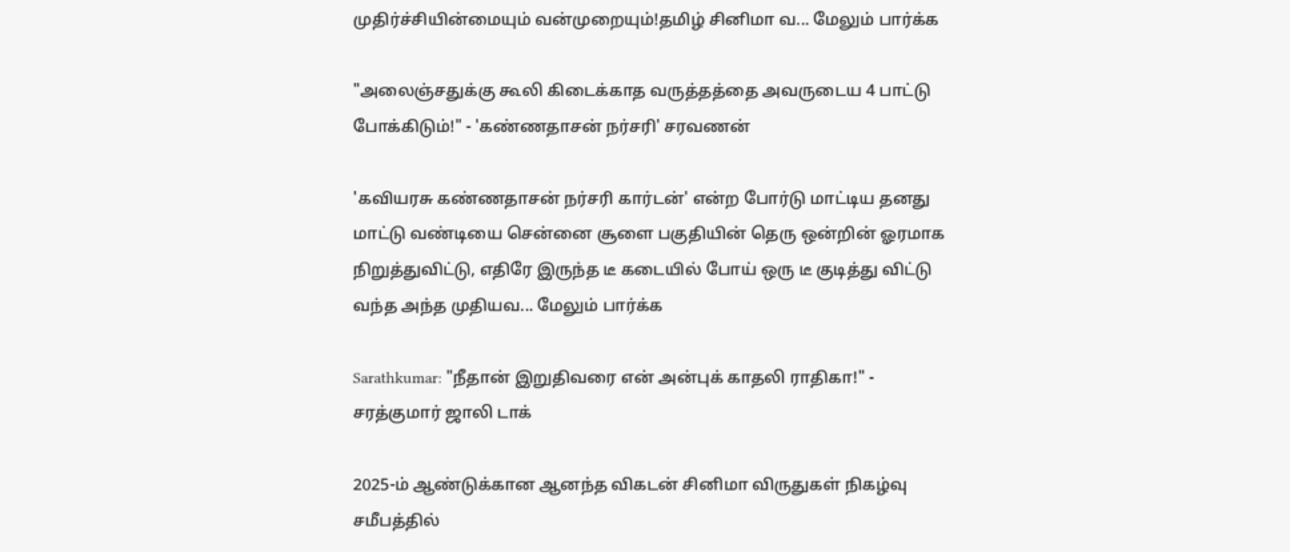முதிர்ச்சியின்மையும் வன்முறையும்!தமிழ் சினிமா வ... மேலும் பார்க்க

"அலைஞ்சதுக்கு கூலி கிடைக்காத வருத்தத்தை அவருடைய 4 பாட்டு போக்கிடும்!" - 'கண்ணதாசன் நர்சரி' சரவணன்

'கவியரசு கண்ணதாசன் நர்சரி கார்டன்' என்ற போர்டு மாட்டிய தனது மாட்டு வண்டியை சென்னை சூளை பகுதியின் தெரு ஒன்றின் ஓரமாக நிறுத்துவிட்டு, எதிரே இருந்த டீ கடையில் போய் ஒரு டீ குடித்து விட்டு வந்த அந்த முதியவ... மேலும் பார்க்க

Sarathkumar: "நீதான் இறுதிவரை என் அன்புக் காதலி ராதிகா!" - சரத்குமார் ஜாலி டாக்

2025-ம் ஆண்டுக்கான ஆனந்த விகடன் சினிமா விருதுகள் நிகழ்வு சமீபத்தில்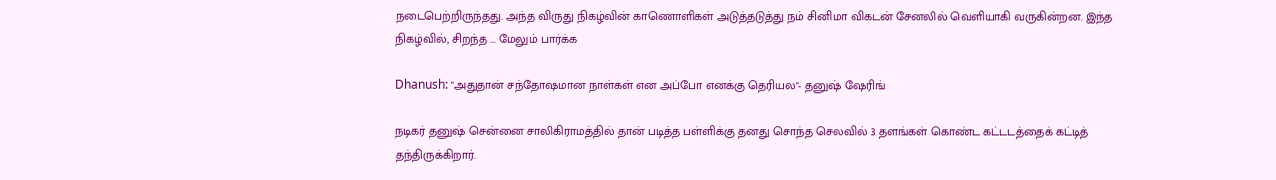நடைபெற்றிருந்தது. அந்த விருது நிகழ்வின் காணொளிகள் அடுத்தடுத்து நம் சினிமா விகடன் சேனலில் வெளியாகி வருகின்றன. இந்த நிகழ்வில், சிறந்த ... மேலும் பார்க்க

Dhanush: "அதுதான் சந்தோஷமான நாள்கள் என அப்போ எனக்கு தெரியல"- தனுஷ் ஷேரிங்

நடிகர் தனுஷ் சென்னை சாலிகிராமத்தில் தான் படித்த பள்ளிக்கு தனது சொந்த செலவில் 3 தளங்கள் கொண்ட கட்டடத்தைக் கட்டித் தந்திருக்கிறார்.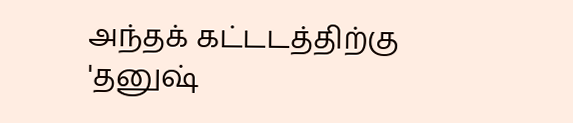அந்தக் கட்டடத்திற்கு 'தனுஷ்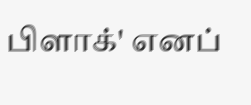பிளாக்' எனப்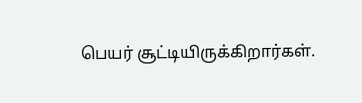பெயர் சூட்டியிருக்கிறார்கள்.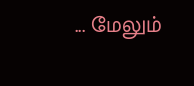... மேலும்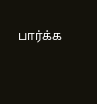பார்க்க